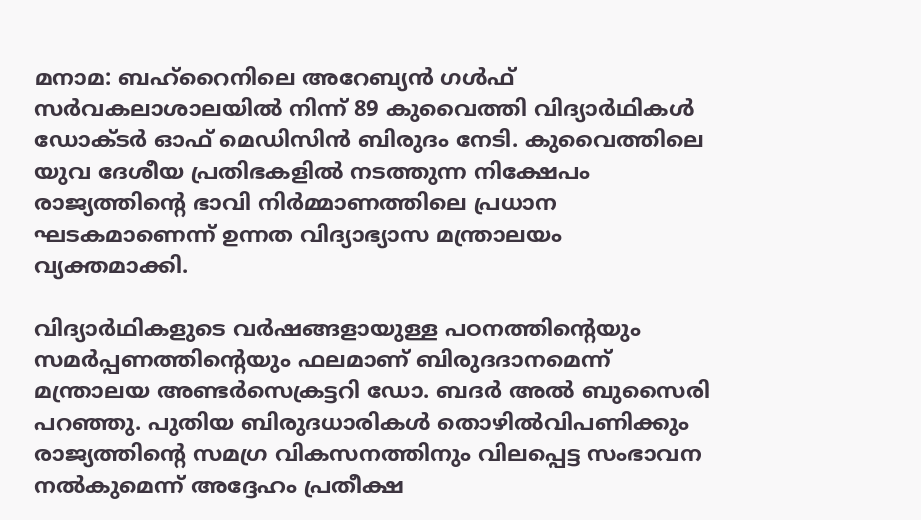മനാമ: ബഹ്റൈനിലെ അറേബ്യൻ ഗൾഫ് സർവകലാശാലയിൽ നിന്ന് 89 കുവൈത്തി വിദ്യാർഥികൾ ഡോക്ടർ ഓഫ് മെഡിസിൻ ബിരുദം നേടി. കുവൈത്തിലെ യുവ ദേശീയ പ്രതിഭകളിൽ നടത്തുന്ന നിക്ഷേപം രാജ്യത്തിന്റെ ഭാവി നിർമ്മാണത്തിലെ പ്രധാന ഘടകമാണെന്ന് ഉന്നത വിദ്യാഭ്യാസ മന്ത്രാലയം വ്യക്തമാക്കി.

വിദ്യാർഥികളുടെ വർഷങ്ങളായുള്ള പഠനത്തിന്റെയും സമർപ്പണത്തിന്റെയും ഫലമാണ് ബിരുദദാനമെന്ന് മന്ത്രാലയ അണ്ടർസെക്രട്ടറി ഡോ. ബദർ അൽ ബുസൈരി പറഞ്ഞു. പുതിയ ബിരുദധാരികൾ തൊഴിൽവിപണിക്കും രാജ്യത്തിന്റെ സമഗ്ര വികസനത്തിനും വിലപ്പെട്ട സംഭാവന നൽകുമെന്ന് അദ്ദേഹം പ്രതീക്ഷ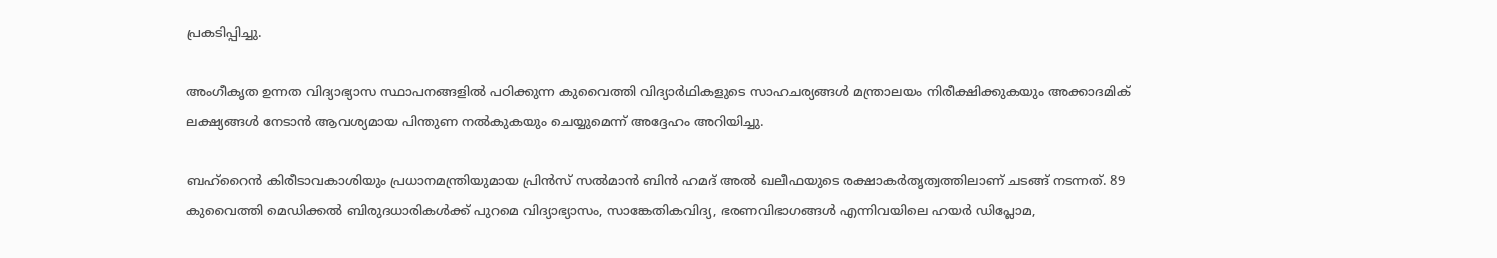പ്രകടിപ്പിച്ചു.

അംഗീകൃത ഉന്നത വിദ്യാഭ്യാസ സ്ഥാപനങ്ങളിൽ പഠിക്കുന്ന കുവൈത്തി വിദ്യാർഥികളുടെ സാഹചര്യങ്ങൾ മന്ത്രാലയം നിരീക്ഷിക്കുകയും അക്കാദമിക് ലക്ഷ്യങ്ങൾ നേടാൻ ആവശ്യമായ പിന്തുണ നൽകുകയും ചെയ്യുമെന്ന് അദ്ദേഹം അറിയിച്ചു.

ബഹ്റൈൻ കിരീടാവകാശിയും പ്രധാനമന്ത്രിയുമായ പ്രിൻസ് സൽമാൻ ബിൻ ഹമദ് അൽ ഖലീഫയുടെ രക്ഷാകർതൃത്വത്തിലാണ് ചടങ്ങ് നടന്നത്. 89 കുവൈത്തി മെഡിക്കൽ ബിരുദധാരികൾക്ക് പുറമെ വിദ്യാഭ്യാസം, സാങ്കേതികവിദ്യ, ഭരണവിഭാഗങ്ങൾ എന്നിവയിലെ ഹയർ ഡിപ്ലോമ,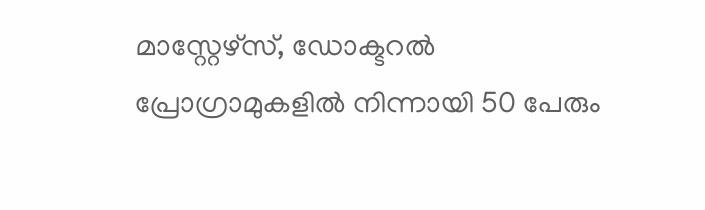മാസ്റ്റേഴ്സ്, ഡോക്ടറൽ പ്രോഗ്രാമുകളിൽ നിന്നായി 50 പേരും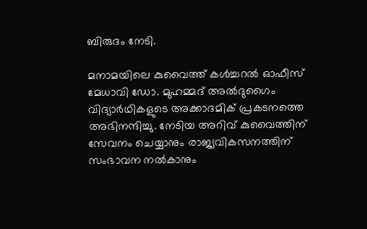ബിരുദം നേടി.

മനാമയിലെ കുവൈത്ത് കൾച്ചറൽ ഓഫീസ് മേധാവി ഡോ. മുഹമ്മദ് അൽദുഗൈം വിദ്യാർഥികളുടെ അക്കാദമിക് പ്രകടനത്തെ അഭിനന്ദിച്ചു. നേടിയ അറിവ് കുവൈത്തിന് സേവനം ചെയ്യാനും രാജ്യവികസനത്തിന് സംഭാവന നൽകാനും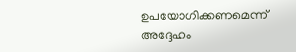ഉപയോഗിക്കണമെന്ന് അദ്ദേഹം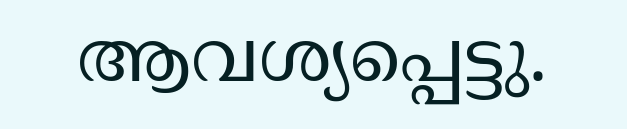ആവശ്യപ്പെട്ടു.